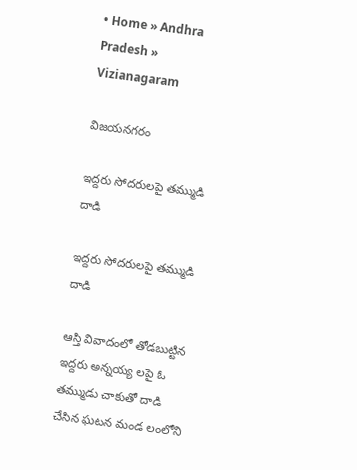• Home » Andhra Pradesh » Vizianagaram

విజయనగరం

ఇద్దరు సోదరులపై తమ్ముడి దాడి

ఇద్దరు సోదరులపై తమ్ముడి దాడి

ఆస్తి వివాదంలో తోడబుట్టిన ఇద్దరు అన్నయ్య లపై ఓ తమ్ముడు చాకుతో దాడి చేసిన ఘటన మండ లంలోని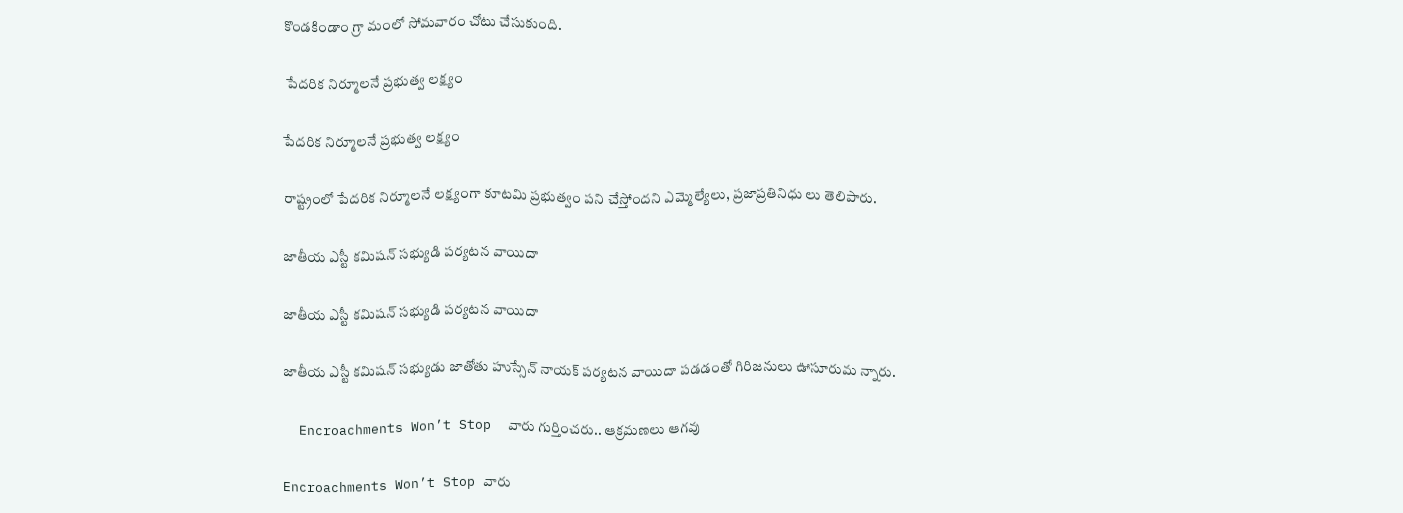కొండకిండాం గ్రా మంలో సోమవారం చోటు చేసుకుంది.

 పేదరిక నిర్మూలనే ప్రభుత్వ లక్ష్యం

పేదరిక నిర్మూలనే ప్రభుత్వ లక్ష్యం

రాష్ట్రంలో పేదరిక నిర్మూలనే లక్ష్యంగా కూటమి ప్రభుత్వం పని చేస్తోందని ఎమ్మెల్యేలు, ప్రజాప్రతినిధు లు తెలిపారు.

జాతీయ ఎస్టీ కమిషన్‌ సభ్యుడి పర్యటన వాయిదా

జాతీయ ఎస్టీ కమిషన్‌ సభ్యుడి పర్యటన వాయిదా

జాతీయ ఎస్టీ కమిషన్‌ సభ్యుడు జాతోతు హుస్సేన్‌ నాయక్‌ పర్యటన వాయిదా పడడంతో గిరిజనులు ఊసూరుమ న్నారు.

  Encroachments Won’t Stop  వారు గుర్తించరు.. ఆక్రమణలు ఆగవు

Encroachments Won’t Stop వారు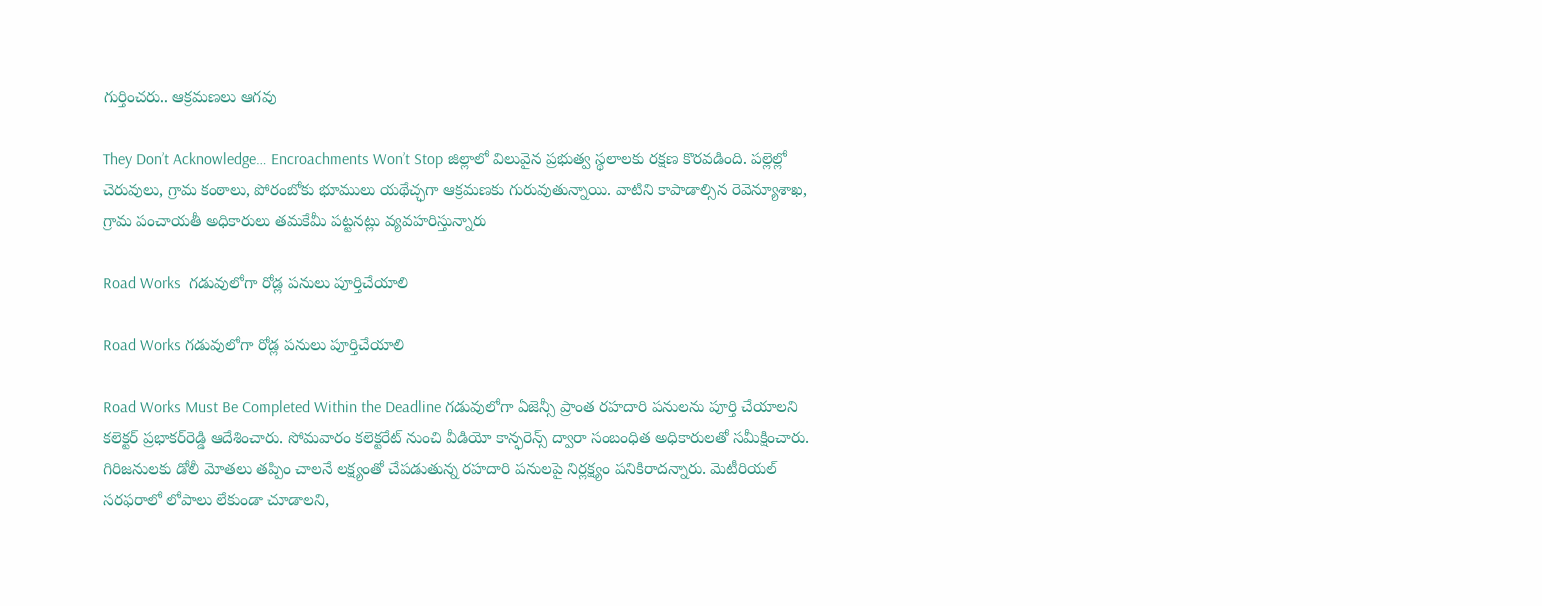గుర్తించరు.. ఆక్రమణలు ఆగవు

They Don’t Acknowledge… Encroachments Won’t Stop జిల్లాలో విలువైన ప్రభుత్వ స్థలాలకు రక్షణ కొరవడింది. పల్లెల్లో చెరువులు, గ్రామ కంఠాలు, పోరంబోకు భూములు యథేచ్ఛగా ఆక్రమణకు గురువుతున్నాయి. వాటిని కాపాడాల్సిన రెవెన్యూశాఖ, గ్రామ పంచాయతీ అధికారులు తమకేమీ పట్టనట్లు వ్యవహరిస్తున్నారు

Road Works  గడువులోగా రోడ్ల పనులు పూర్తిచేయాలి

Road Works గడువులోగా రోడ్ల పనులు పూర్తిచేయాలి

Road Works Must Be Completed Within the Deadline గడువులోగా ఏజెన్సీ ప్రాంత రహదారి పనులను పూర్తి చేయాలని కలెక్టర్‌ ప్రభాకర్‌రెడ్డి ఆదేశించారు. సోమవారం కలెక్టరేట్‌ నుంచి వీడియో కాన్ఫరెన్స్‌ ద్వారా సంబంధిత అధికారులతో సమీక్షించారు. గిరిజనులకు డోలీ మోతలు తప్పిం చాలనే లక్ష్యంతో చేపడుతున్న రహదారి పనులపై నిర్లక్ష్యం పనికిరాదన్నారు. మెటీరియల్‌ సరఫరాలో లోపాలు లేకుండా చూడాలని,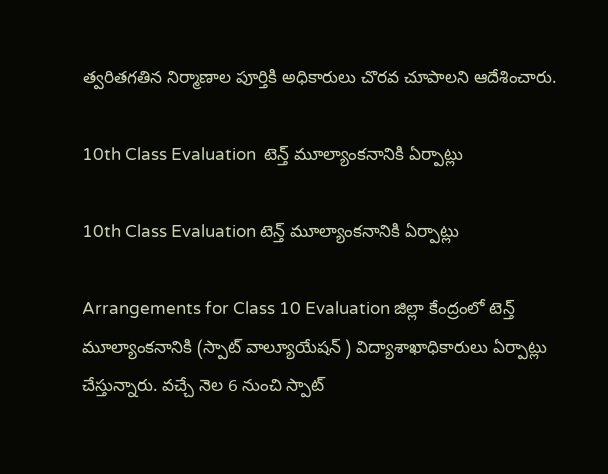త్వరితగతిన నిర్మాణాల పూర్తికి అధికారులు చొరవ చూపాలని ఆదేశించారు.

10th Class Evaluation  టెన్త్‌ మూల్యాంకనానికి ఏర్పాట్లు

10th Class Evaluation టెన్త్‌ మూల్యాంకనానికి ఏర్పాట్లు

Arrangements for Class 10 Evaluation జిల్లా కేంద్రంలో టెన్త్‌ మూల్యాంకనానికి (స్పాట్‌ వాల్యూయేషన్‌ ) విద్యాశాఖాధికారులు ఏర్పాట్లు చేస్తున్నారు. వచ్చే నెల 6 నుంచి స్పాట్‌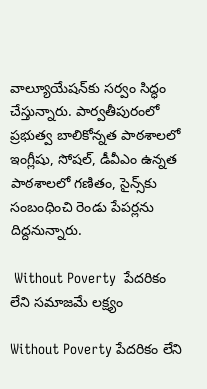వాల్యూయేషన్‌కు సర్వం సిద్ధం చేస్తున్నారు. పార్వతీపురంలో ప్రభుత్వ బాలికోన్నత పాఠశాలలో ఇంగ్లీషు, సోషల్‌, డీవీఎం ఉన్నత పాఠశాలలో గణితం, సైన్స్‌కు సంబంధించి రెండు పేపర్లను దిద్దనున్నారు.

 Without Poverty  పేదరికం లేని సమాజమే లక్ష్యం

Without Poverty పేదరికం లేని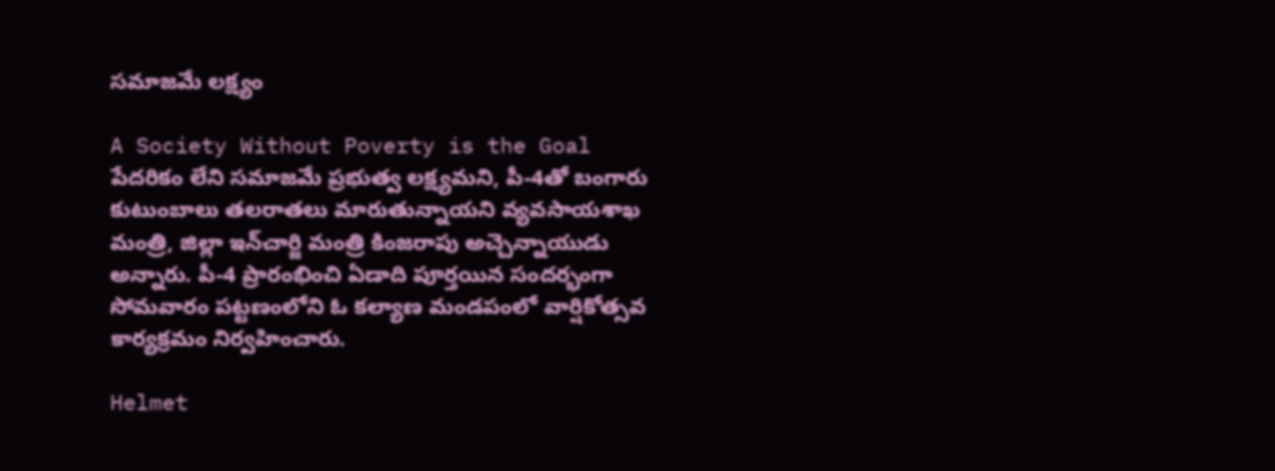సమాజమే లక్ష్యం

A Society Without Poverty is the Goal పేదరికం లేని సమాజమే ప్రభుత్వ లక్ష్యమని, పీ-4తో బంగారు కుటుంబాలు తలరాతలు మారుతున్నాయని వ్యవసాయశాఖ మంత్రి, జిల్లా ఇన్‌చార్జి మంత్రి కింజరాపు అచ్చెన్నాయుడు అన్నారు. పీ-4 ప్రారంభించి ఏడాది పూర్తయిన సందర్భంగా సోమవారం పట్టణంలోని ఓ కల్యాణ మండపంలో వార్షికోత్సవ కార్యక్రమం నిర్వహించారు.

Helmet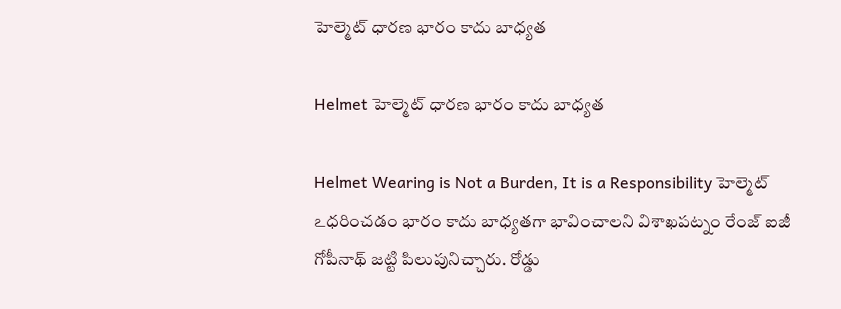హెల్మెట్‌ ధారణ భారం కాదు బాధ్యత

Helmet హెల్మెట్‌ ధారణ భారం కాదు బాధ్యత

Helmet Wearing is Not a Burden, It is a Responsibility హెల్మెట్‌ ఽధరించడం భారం కాదు బాధ్యతగా భావించాలని విశాఖపట్నం రేంజ్‌ ఐజీ గోపీనాథ్‌ జట్టి పిలుపునిచ్చారు. రోడ్డు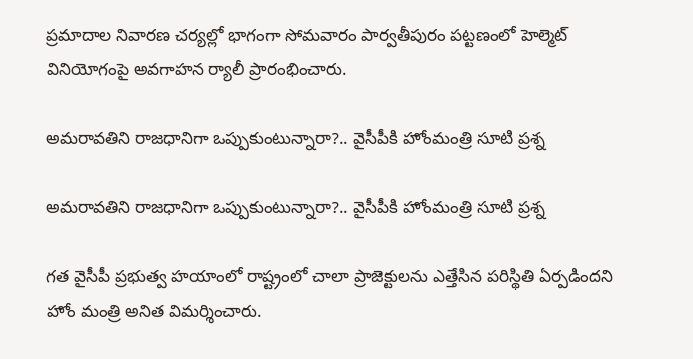ప్రమాదాల నివారణ చర్యల్లో భాగంగా సోమవారం పార్వతీపురం పట్టణంలో హెల్మెట్‌ వినియోగంపై అవగాహన ర్యాలీ ప్రారంభించారు.

అమరావతిని రాజధానిగా ఒప్పుకుంటున్నారా?.. వైసీపీకి హోంమంత్రి సూటి ప్రశ్న

అమరావతిని రాజధానిగా ఒప్పుకుంటున్నారా?.. వైసీపీకి హోంమంత్రి సూటి ప్రశ్న

గత వైసీపీ ప్రభుత్వ హయాంలో రాష్ట్రంలో చాలా ప్రాజెక్టులను ఎత్తేసిన పరిస్థితి ఏర్పడిందని హోం మంత్రి అనిత విమర్శించారు.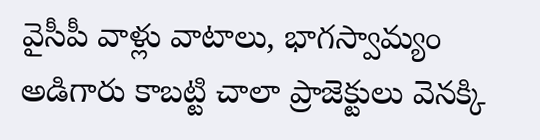వైసీపీ వాళ్లు వాటాలు, భాగస్వామ్యం అడిగారు కాబట్టి చాలా ప్రాజెక్టులు వెనక్కి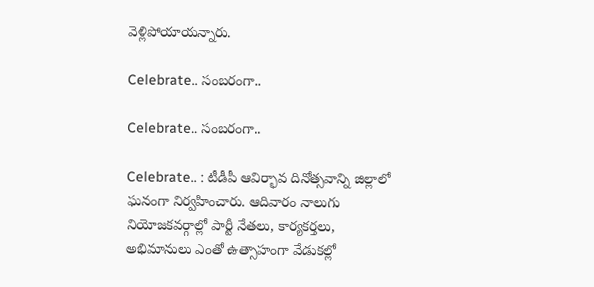వెళ్లిపోయాయన్నారు.

Celebrate.. సంబరంగా..

Celebrate.. సంబరంగా..

Celebrate.. : టీడీపీ ఆవిర్భావ దినోత్సవాన్ని జిల్లాలో ఘనంగా నిర్వహించారు. ఆదివారం నాలుగు నియోజకవర్గాల్లో పార్టీ నేతలు, కార్యకర్తలు, అభిమానులు ఎంతో ఉత్సాహంగా వేడుకల్లో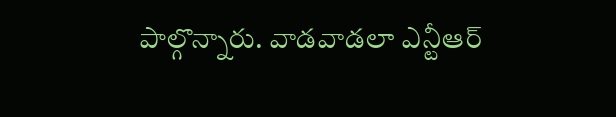పాల్గొన్నారు. వాడవాడలా ఎన్టీఆర్‌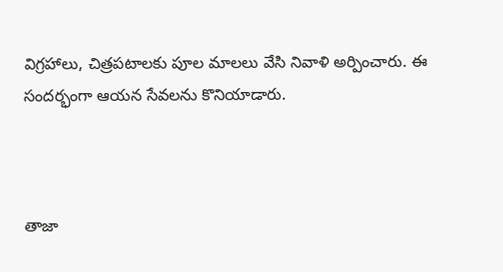విగ్రహాలు, చిత్రపటాలకు పూల మాలలు వేసి నివాళి అర్పించారు. ఈ సందర్భంగా ఆయన సేవలను కొనియాడారు.



తాజా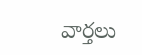వార్తలు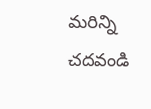మరిన్ని చదవండి